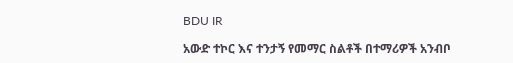BDU IR

አውድ ተኮር እና ተንታኝ የመማር ስልቶች በተማሪዎች አንብቦ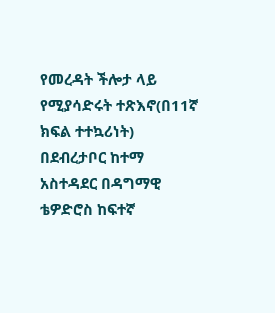የመረዳት ችሎታ ላይ የሚያሳድሩት ተጽእኖ(በ11ኛ ክፍል ተተኳሪነት) በደብረታቦር ከተማ አስተዳደር በዳግማዊ ቴዎድሮስ ከፍተኛ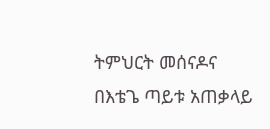ትምህርት መሰናዶና በእቴጌ ጣይቱ አጠቃላይ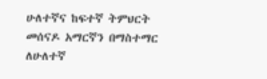ሁለተኛና ከፍተኛ ትምህርት መሰናዶ አማርኛን በማስተማር ለሁለተኛ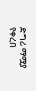ድግሪ ማሟያ የቀረበ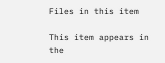Files in this item

This item appears in the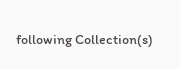following Collection(s)